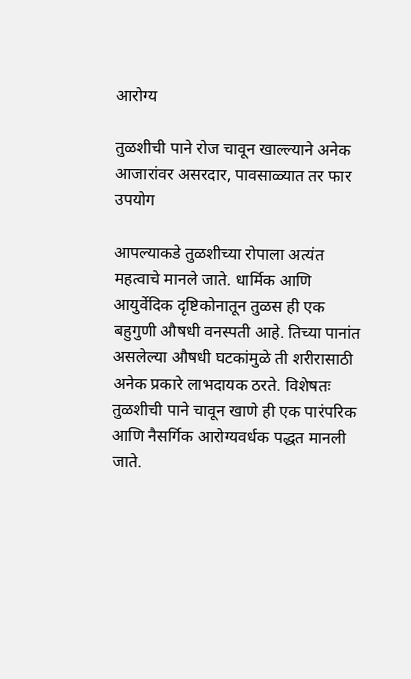आरोग्य

तुळशीची पाने रोज चावून खाल्ल्याने अनेक आजारांवर असरदार, पावसाळ्यात तर फार उपयोग

आपल्याकडे तुळशीच्या रोपाला अत्यंत महत्वाचे मानले जाते. धार्मिक आणि आयुर्वेदिक दृष्टिकोनातून तुळस ही एक बहुगुणी औषधी वनस्पती आहे. तिच्या पानांत असलेल्या औषधी घटकांमुळे ती शरीरासाठी अनेक प्रकारे लाभदायक ठरते. विशेषतः तुळशीची पाने चावून खाणे ही एक पारंपरिक आणि नैसर्गिक आरोग्यवर्धक पद्धत मानली जाते.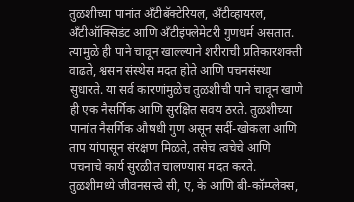तुळशीच्या पानांत अँटीबॅक्टेरियल, अँटीव्हायरल, अँटीऑक्सिडंट आणि अँटीइंफ्लेमेटरी गुणधर्म असतात. त्यामुळे ही पाने चावून खाल्ल्याने शरीराची प्रतिकारशक्ती वाढते, श्वसन संस्थेस मदत होते आणि पचनसंस्था सुधारते. या सर्व कारणांमुळेच तुळशीची पाने चावून खाणे ही एक नैसर्गिक आणि सुरक्षित सवय ठरते. तुळशीच्या पानांत नैसर्गिक औषधी गुण असून सर्दी-खोकला आणि ताप यांपासून संरक्षण मिळते, तसेच त्वचेचे आणि पचनाचे कार्य सुरळीत चालण्यास मदत करते. तुळशीमध्ये जीवनसत्त्वे सी, ए, के आणि बी-कॉम्प्लेक्स,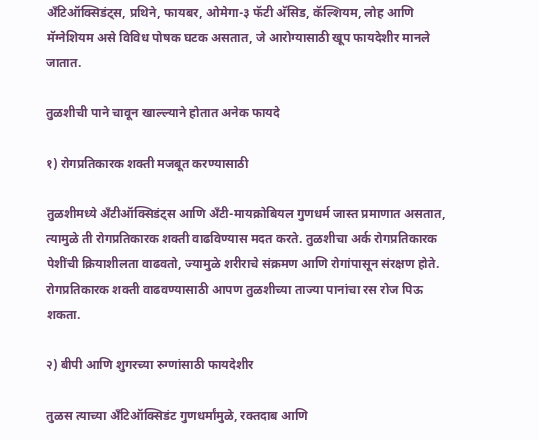अँटिऑक्सिडंट्स, प्रथिने, फायबर, ओमेगा-३ फॅटी अ‍ॅसिड, कॅल्शियम, लोह आणि मॅग्नेशियम असे विविध पोषक घटक असतात, जे आरोग्यासाठी खूप फायदेशीर मानले जातात.

तुळशीची पाने चावून खाल्ल्याने होतात अनेक फायदे

१) रोगप्रतिकारक शक्ती मजबूत करण्यासाठी

तुळशीमध्ये अँटीऑक्सिडंट्स आणि अँटी-मायक्रोबियल गुणधर्म जास्त प्रमाणात असतात, त्यामुळे ती रोगप्रतिकारक शक्ती वाढविण्यास मदत करते. तुळशीचा अर्क रोगप्रतिकारक पेशींची क्रियाशीलता वाढवतो, ज्यामुळे शरीराचे संक्रमण आणि रोगांपासून संरक्षण होते. रोगप्रतिकारक शक्ती वाढवण्यासाठी आपण तुळशीच्या ताज्या पानांचा रस रोज पिऊ शकता.

२) बीपी आणि शुगरच्या रुग्णांसाठी फायदेशीर

तुळस त्याच्या अँटिऑक्सिडंट गुणधर्मांमुळे, रक्तदाब आणि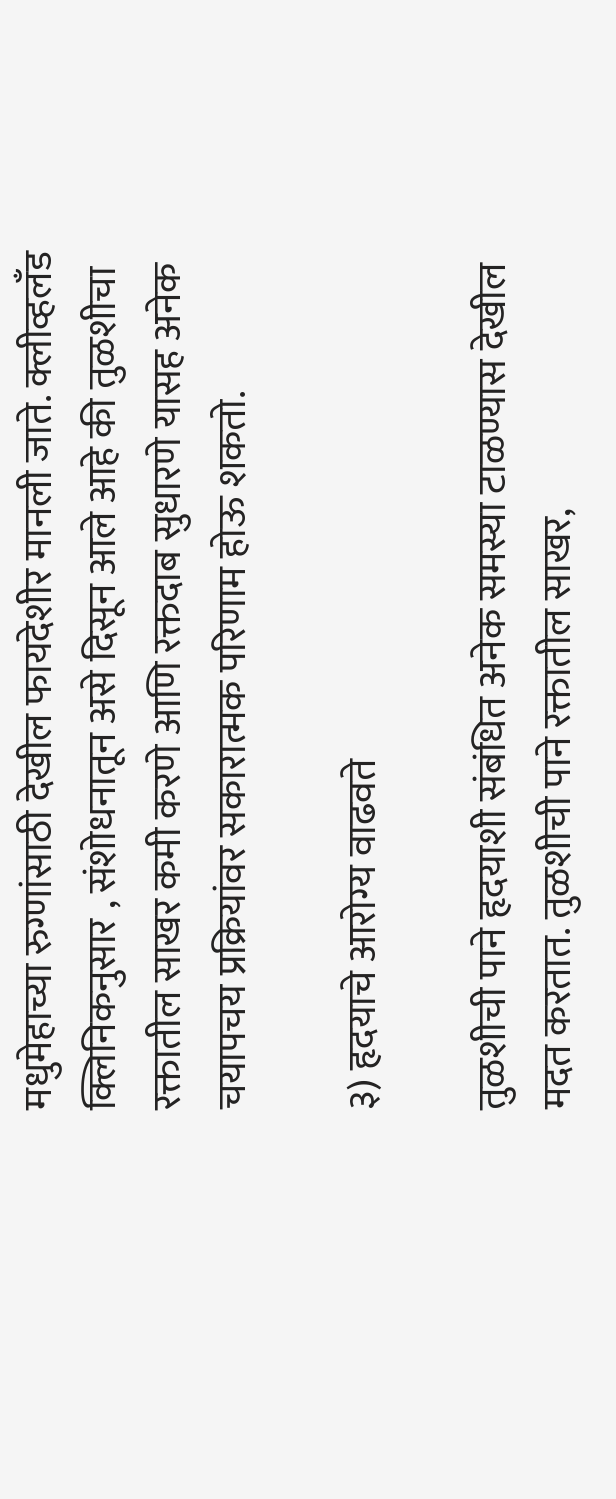मधुमेहाच्या रुग्णांसाठी देखील फायदेशीर मानली जाते. क्लीव्हलँड क्लिनिकनुसार , संशोधनातून असे दिसून आले आहे की तुळशीचा रक्तातील साखर कमी करणे आणि रक्तदाब सुधारणे यासह अनेक चयापचय प्रक्रियांवर सकारात्मक परिणाम होऊ शकतो.

३) हृदयाचे आरोग्य वाढवते

तुळशीची पाने हृदयाशी संबंधित अनेक समस्या टाळण्यास देखील मदत करतात. तुळशीची पाने रक्तातील साखर,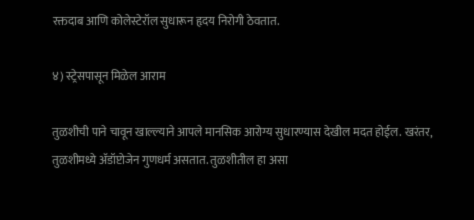रक्तदाब आणि कोलेस्टेरॉल सुधारून हृदय निरोगी ठेवतात.

४) स्ट्रेसपासून मिळेल आराम

तुळशीची पाने चावून खाल्ल्याने आपले मानसिक आरोग्य सुधारण्यास देखील मदत होईल. खरंतर, तुळशीमध्ये अ‍ॅडॉप्टोजेन गुणधर्म असतात. तुळशीतील हा असा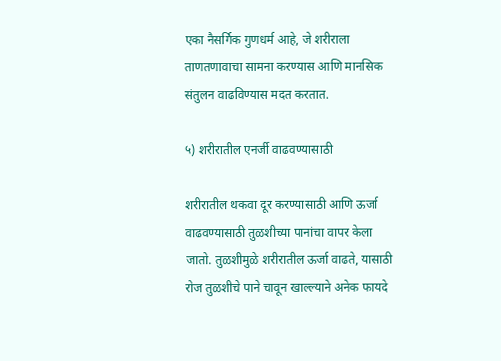एका नैसर्गिक गुणधर्म आहे, जे शरीराला ताणतणावाचा सामना करण्यास आणि मानसिक संतुलन वाढविण्यास मदत करतात.

५) शरीरातील एनर्जी वाढवण्यासाठी

शरीरातील थकवा दूर करण्यासाठी आणि ऊर्जा वाढवण्यासाठी तुळशीच्या पानांचा वापर केला जातो. तुळशीमुळे शरीरातील ऊर्जा वाढते, यासाठी रोज तुळशीचे पाने चावून खाल्ल्याने अनेक फायदे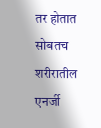तर होतात सोबतच शरीरातील एनर्जी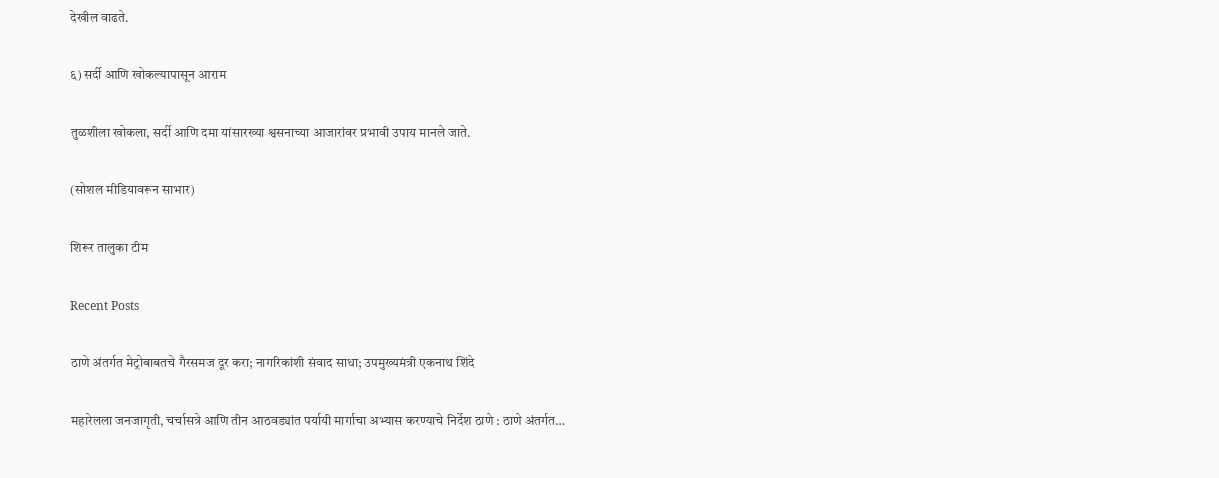देखील वाढते.

६) सर्दी आणि खोकल्यापासून आराम

तुळशीला खोकला, सर्दी आणि दमा यांसारख्या श्वसनाच्या आजारांवर प्रभावी उपाय मानले जाते.

(सोशल मीडियावरून साभार)

शिरूर तालुका टीम

Recent Posts

ठाणे अंतर्गत मेट्रोबाबतचे गैरसमज दूर करा; नागरिकांशी संवाद साधा; उपमुख्यमंत्री एकनाथ शिंदे

महारेलला जनजागृती, चर्चासत्रे आणि तीन आठवड्यांत पर्यायी मार्गाचा अभ्यास करण्याचे निर्देश ठाणे : ठाणे अंतर्गत…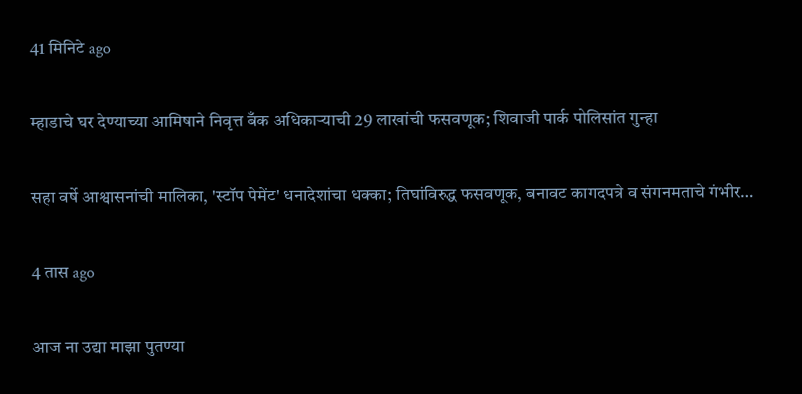41 मिनिटे ago

म्हाडाचे घर देण्याच्या आमिषाने निवृत्त बँक अधिकाऱ्याची 29 लाखांची फसवणूक; शिवाजी पार्क पोलिसांत गुन्हा

सहा वर्षे आश्वासनांची मालिका, 'स्टॉप पेमेंट' धनादेशांचा धक्का; तिघांविरुद्ध फसवणूक, बनावट कागदपत्रे व संगनमताचे गंभीर…

4 तास ago

आज ना उद्या माझा पुतण्या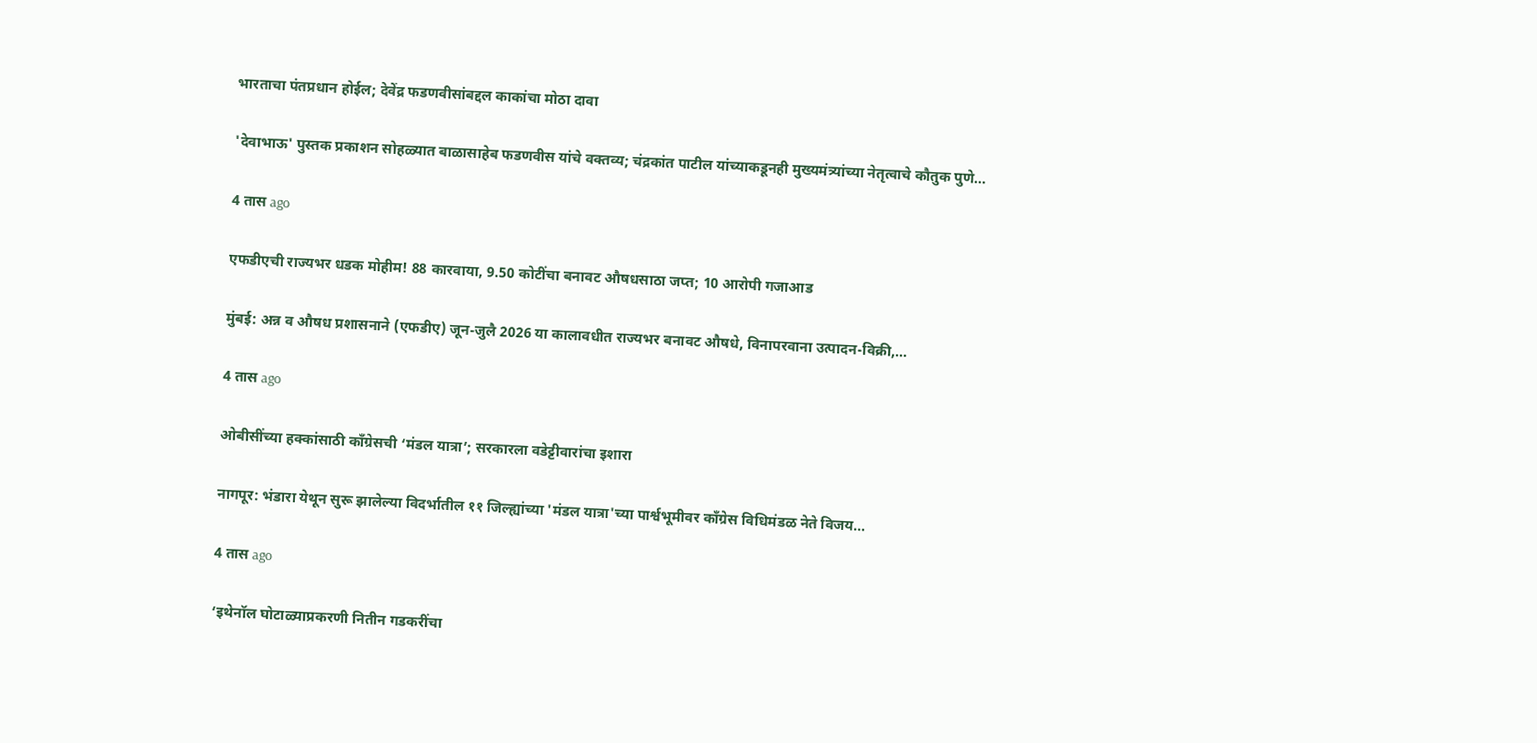भारताचा पंतप्रधान होईल; देवेंद्र फडणवीसांबद्दल काकांचा मोठा दावा

'देवाभाऊ' पुस्तक प्रकाशन सोहळ्यात बाळासाहेब फडणवीस यांचे वक्तव्य; चंद्रकांत पाटील यांच्याकडूनही मुख्यमंत्र्यांच्या नेतृत्वाचे कौतुक पुणे…

4 तास ago

एफडीएची राज्यभर धडक मोहीम! 88 कारवाया, 9.50 कोटींचा बनावट औषधसाठा जप्त; 10 आरोपी गजाआड

मुंबई: अन्न व औषध प्रशासनाने (एफडीए) जून-जुलै 2026 या कालावधीत राज्यभर बनावट औषधे, विनापरवाना उत्पादन-विक्री,…

4 तास ago

ओबीसींच्या हक्कांसाठी काँग्रेसची ‘मंडल यात्रा’; सरकारला वडेट्टीवारांचा इशारा

नागपूर: भंडारा येथून सुरू झालेल्या विदर्भातील ११ जिल्ह्यांच्या 'मंडल यात्रा'च्या पार्श्वभूमीवर काँग्रेस विधिमंडळ नेते विजय…

4 तास ago

‘इथेनॉल घोटाळ्याप्रकरणी नितीन गडकरींचा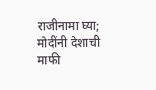राजीनामा घ्या; मोदींनी देशाची माफी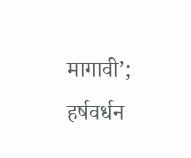मागावी’; हर्षवर्धन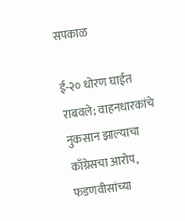सपकाळ

ई-२० धोरण घाईत राबवले; वाहनधारकांचे नुकसान झाल्याचा काँग्रेसचा आरोप, फडणवीसांच्या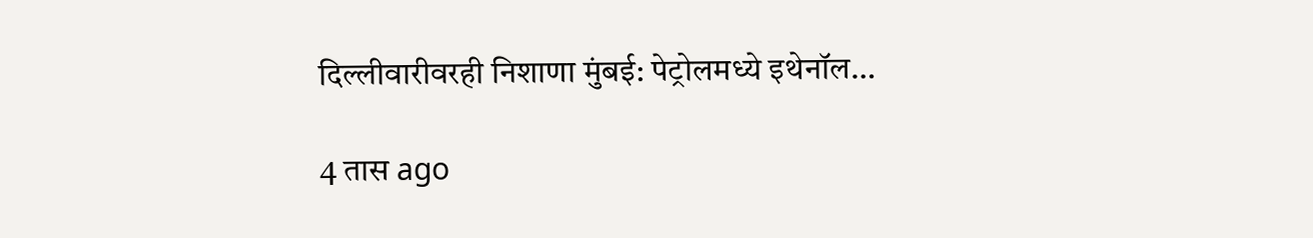दिल्लीवारीवरही निशाणा मुंबई: पेट्रोलमध्ये इथेनॉल…

4 तास ago